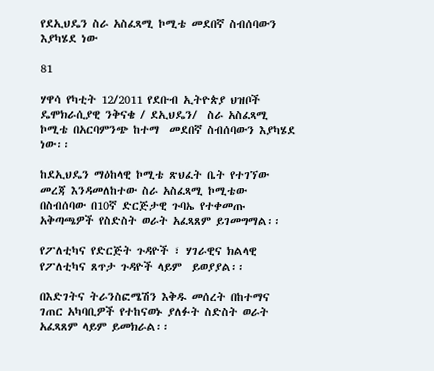የደኢህዴን ስራ አስፈጻሚ ኮሚቴ መደበኛ ስብሰባውን እያካሄደ ነው

81

ሃዋሳ የካቲት 12/2011 የደቡብ ኢትዮጵያ ህዝቦች ዴሞክራሲያዊ ንቅናቄ / ደኢህዴን/  ስራ አስፈጻሚ ኮሚቴ በአርባምንጭ ከተማ  መደበኛ ስብሰባውን እያካሄደ ነው፡፡

ከደኢህዴን ማዕከላዊ ኮሚቴ ጽህፈት ቤት የተገኘው መረጃ እንዳመለከተው ስራ አስፈጻሚ ኮሚቴው በስብሰባው በ10ኛ ድርጅታዊ ጉባኤ የተቀመጡ አቅጣጫዎች የስድስት ወራት አፈጻጸም ይገመግማል፡፡

የፖለቲካና የድርጅት ጉዳዮች ፣ ሃገራዊና ክልላዊ የፖለቲካና ጸጥታ ጉዳዮች ላይም  ይወያያል፡፡

በእድገትና ትራንስፎሜሽን እቅዱ መሰረት በከተማና  ገጠር አካባቢዎች የተከናወኑ ያለፉት ስድስት ወራት አፈጻጸም ላይም ይመክራል፡፡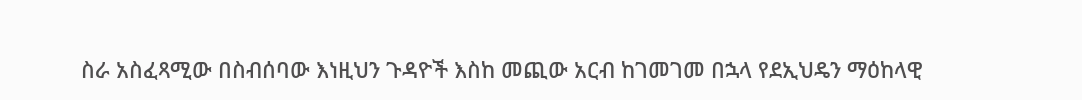ስራ አስፈጻሚው በስብሰባው እነዚህን ጉዳዮች እስከ መጪው አርብ ከገመገመ በኋላ የደኢህዴን ማዕከላዊ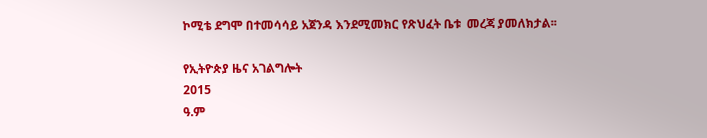ኮሚቴ ደግሞ በተመሳሳይ አጀንዳ እንደሚመክር የጽህፈት ቤቱ  መረጃ ያመለክታል፡፡

የኢትዮጵያ ዜና አገልግሎት
2015
ዓ.ም